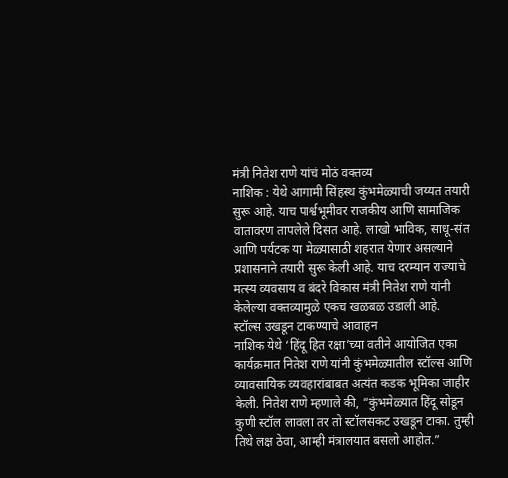मंत्री नितेश राणे यांचं मोठं वक्तव्य
नाशिक : येथे आगामी सिंहस्थ कुंभमेळ्याची जय्यत तयारी सुरू आहे. याच पार्श्वभूमीवर राजकीय आणि सामाजिक वातावरण तापलेले दिसत आहे. लाखो भाविक, साधू-संत आणि पर्यटक या मेळ्यासाठी शहरात येणार असल्याने प्रशासनाने तयारी सुरू केली आहे. याच दरम्यान राज्याचे मत्स्य व्यवसाय व बंदरे विकास मंत्री नितेश राणे यांनी केलेल्या वक्तव्यामुळे एकच खळबळ उडाली आहे.
स्टॉल्स उखडून टाकण्याचे आवाहन
नाशिक येथे ‘हिंदू हित रक्षा’च्या वतीने आयोजित एका कार्यक्रमात नितेश राणे यांनी कुंभमेळ्यातील स्टॉल्स आणि व्यावसायिक व्यवहारांबाबत अत्यंत कडक भूमिका जाहीर केली. नितेश राणे म्हणाले की, “कुंभमेळ्यात हिंदू सोडून कुणी स्टॉल लावला तर तो स्टॉलसकट उखडून टाका. तुम्ही तिथे लक्ष ठेवा, आम्ही मंत्रालयात बसलो आहोत.”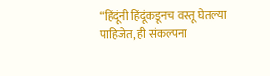“हिंदूंनी हिंदूंकडूनच वस्तू घेतल्या पाहिजेत, ही संकल्पना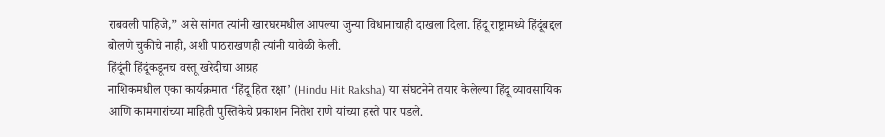राबवली पाहिजे,” असे सांगत त्यांनी खारघरमधील आपल्या जुन्या विधानाचाही दाखला दिला. हिंदू राष्ट्रामध्ये हिंदूंबद्दल बोलणे चुकीचे नाही, अशी पाठराखणही त्यांनी यावेळी केली.
हिंदूंनी हिंदूंकडूनच वस्तू खरेदीचा आग्रह
नाशिकमधील एका कार्यक्रमात ‘हिंदू हित रक्षा’ (Hindu Hit Raksha) या संघटनेने तयार केलेल्या हिंदू व्यावसायिक आणि कामगारांच्या माहिती पुस्तिकेचे प्रकाशन नितेश राणे यांच्या हस्ते पार पडले.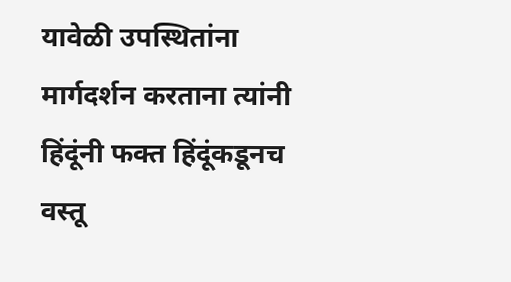यावेळी उपस्थितांना मार्गदर्शन करताना त्यांनी हिंदूंनी फक्त हिंदूंकडूनच वस्तू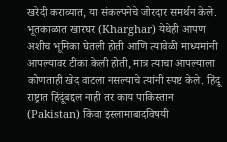खरेदी कराव्यात, या संकल्पनेचे जोरदार समर्थन केले. भूतकाळात खारघर (Kharghar) येथेही आपण अशीच भूमिका घेतली होती आणि त्यावेळी माध्यमांनी आपल्यावर टीका केली होती, मात्र त्याचा आपल्याला कोणताही खेद वाटला नसल्याचे त्यांनी स्पष्ट केले. हिंदू राष्ट्रात हिंदूंबद्दल नाही तर काय पाकिस्तान (Pakistan) किंवा इस्लामाबादविषयी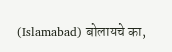(Islamabad) बोलायचे का,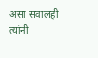असा सवालही त्यांनी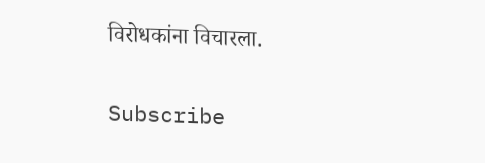विरोधकांना विचारला.


Subscribe